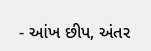- આંખ છીપ, અંતર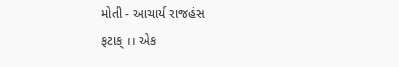મોતી - આચાર્ય રાજહંસ
ફટાક્ ।। એક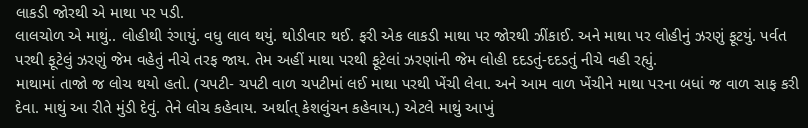લાકડી જોરથી એ માથા પર પડી.
લાલચોળ એ માથું.. લોહીથી રંગાયું. વધુ લાલ થયું. થોડીવાર થઈ. ફરી એક લાકડી માથા પર જોરથી ઝીંકાઈ. અને માથા પર લોહીનું ઝરણું ફૂટયું. પર્વત પરથી ફૂટેલું ઝરણું જેમ વહેતું નીચે તરફ જાય. તેમ અહીં માથા પરથી ફૂટેલાં ઝરણાંની જેમ લોહી દદડતું-દદડતું નીચે વહી રહ્યું.
માથામાં તાજો જ લોચ થયો હતો. (ચપટી- ચપટી વાળ ચપટીમાં લઈ માથા પરથી ખેંચી લેવા. અને આમ વાળ ખેંચીને માથા પરના બધાં જ વાળ સાફ કરી દેવા. માથું આ રીતે મુંડી દેવું. તેને લોચ કહેવાય. અર્થાત્ કેશલુંચન કહેવાય.) એટલે માથું આખું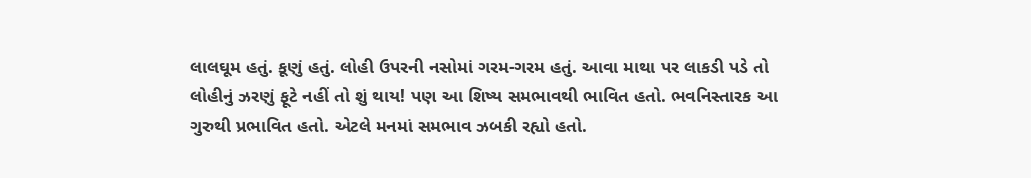લાલઘૂમ હતું. કૂણું હતું. લોહી ઉપરની નસોમાં ગરમ-ગરમ હતું. આવા માથા પર લાકડી પડે તો લોહીનું ઝરણું ફૂટે નહીં તો શું થાય! પણ આ શિષ્ય સમભાવથી ભાવિત હતો. ભવનિસ્તારક આ ગુરુથી પ્રભાવિત હતો. એટલે મનમાં સમભાવ ઝબકી રહ્યો હતો.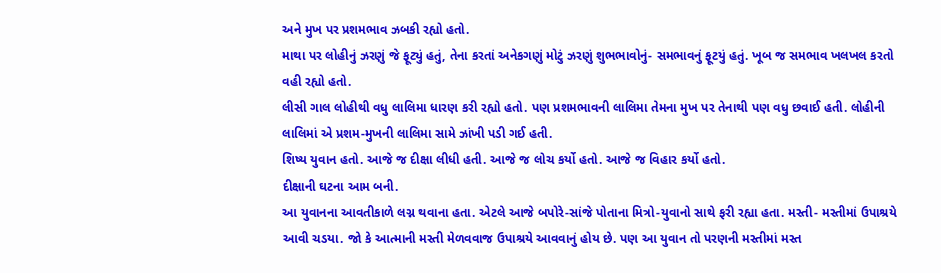અને મુખ પર પ્રશમભાવ ઝબકી રહ્યો હતો.
માથા પર લોહીનું ઝરણું જે ફૂટ્યું હતું, તેના કરતાં અનેકગણું મોટું ઝરણું શુભભાવોનું- સમભાવનું ફૂટયું હતું. ખૂબ જ સમભાવ ખલખલ કરતો વહી રહ્યો હતો.
લીસી ગાલ લોહીથી વધુ લાલિમા ધારણ કરી રહ્યો હતો. પણ પ્રશમભાવની લાલિમા તેમના મુખ પર તેનાથી પણ વધુ છવાઈ હતી. લોહીની લાલિમાં એ પ્રશમ-મુખની લાલિમા સામે ઝાંખી પડી ગઈ હતી.
શિષ્ય યુવાન હતો. આજે જ દીક્ષા લીધી હતી. આજે જ લોચ કર્યો હતો. આજે જ વિહાર કર્યો હતો.
દીક્ષાની ઘટના આમ બની.
આ યુવાનના આવતીકાળે લગ્ન થવાના હતા. એટલે આજે બપોરે-સાંજે પોતાના મિત્રો-યુવાનો સાથે ફરી રહ્યા હતા. મસ્તી- મસ્તીમાં ઉપાશ્રયે આવી ચડયા. જો કે આત્માની મસ્તી મેળવવાજ ઉપાશ્રયે આવવાનું હોય છે. પણ આ યુવાન તો પરણની મસ્તીમાં મસ્ત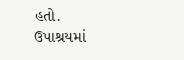હતો.
ઉપાશ્રયમાં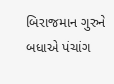બિરાજમાન ગુરુને બધાએ પંચાંગ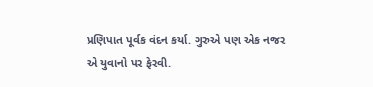પ્રણિપાત પૂર્વક વંદન કર્યા. ગુરુએ પણ એક નજર એ યુવાનો પર ફેરવી.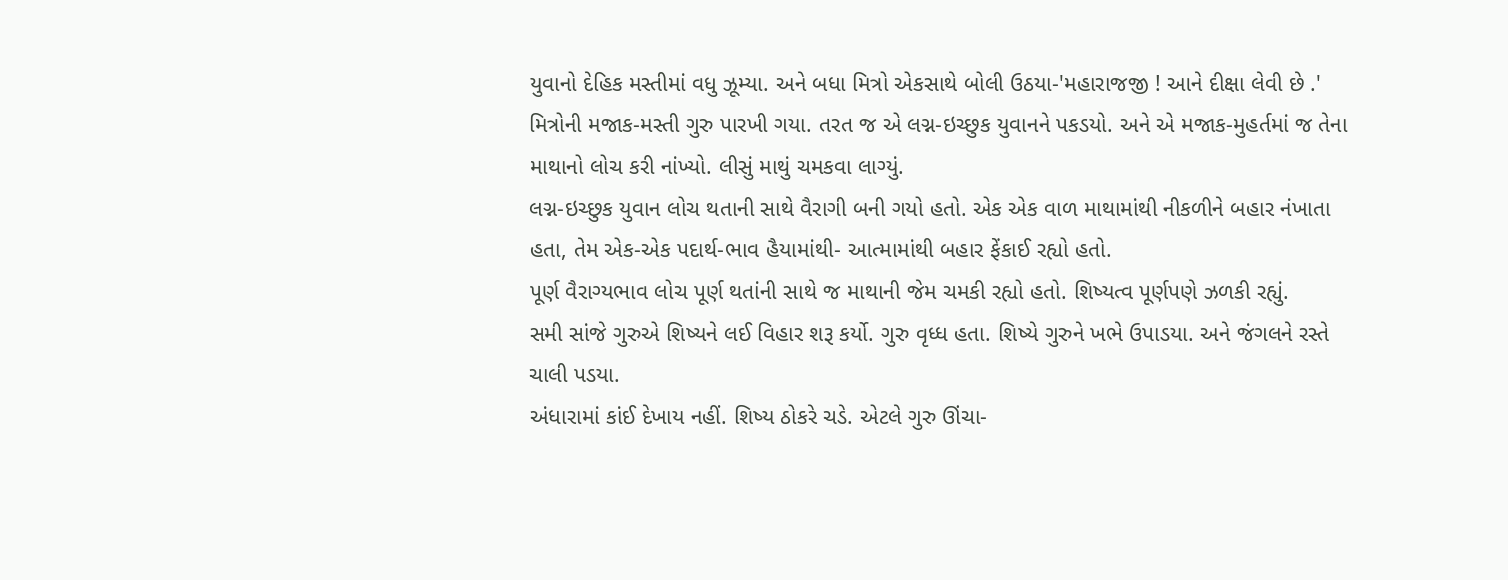યુવાનો દેહિક મસ્તીમાં વધુ ઝૂમ્યા. અને બધા મિત્રો એકસાથે બોલી ઉઠયા-'મહારાજજી ! આને દીક્ષા લેવી છે .'
મિત્રોની મજાક-મસ્તી ગુરુ પારખી ગયા. તરત જ એ લગ્ન-ઇચ્છુક યુવાનને પકડયો. અને એ મજાક-મુહર્તમાં જ તેના માથાનો લોચ કરી નાંખ્યો. લીસું માથું ચમકવા લાગ્યું.
લગ્ન-ઇચ્છુક યુવાન લોચ થતાની સાથે વૈરાગી બની ગયો હતો. એક એક વાળ માથામાંથી નીકળીને બહાર નંખાતા હતા, તેમ એક-એક પદાર્થ-ભાવ હૈયામાંથી- આત્મામાંથી બહાર ફેંકાઈ રહ્યો હતો.
પૂર્ણ વૈરાગ્યભાવ લોચ પૂર્ણ થતાંની સાથે જ માથાની જેમ ચમકી રહ્યો હતો. શિષ્યત્વ પૂર્ણપણે ઝળકી રહ્યું.
સમી સાંજે ગુરુએ શિષ્યને લઈ વિહાર શરૂ કર્યો. ગુરુ વૃધ્ધ હતા. શિષ્યે ગુરુને ખભે ઉપાડયા. અને જંગલને રસ્તે ચાલી પડયા.
અંધારામાં કાંઈ દેખાય નહીં. શિષ્ય ઠોકરે ચડે. એટલે ગુરુ ઊંચા-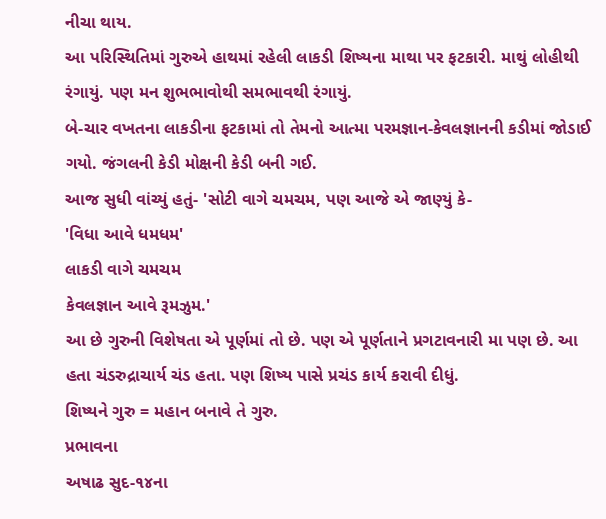નીચા થાય.
આ પરિસ્થિતિમાં ગુરુએ હાથમાં રહેલી લાકડી શિષ્યના માથા પર ફટકારી. માથું લોહીથી રંગાયું. પણ મન શુભભાવોથી સમભાવથી રંગાયું.
બે-ચાર વખતના લાકડીના ફટકામાં તો તેમનો આત્મા પરમજ્ઞાન-કેવલજ્ઞાનની કડીમાં જોડાઈ ગયો. જંગલની કેડી મોક્ષની કેડી બની ગઈ.
આજ સુધી વાંચ્યું હતું- 'સોટી વાગે ચમચમ, પણ આજે એ જાણ્યું કે-
'વિધા આવે ધમધમ'
લાકડી વાગે ચમચમ
કેવલજ્ઞાન આવે રૂમઝુમ.'
આ છે ગુરુની વિશેષતા એ પૂર્ણમાં તો છે. પણ એ પૂર્ણતાને પ્રગટાવનારી મા પણ છે. આ હતા ચંડરુદ્રાચાર્ય ચંડ હતા. પણ શિષ્ય પાસે પ્રચંડ કાર્ય કરાવી દીધું.
શિષ્યને ગુરુ = મહાન બનાવે તે ગુરુ.
પ્રભાવના
અષાઢ સુદ-૧૪ના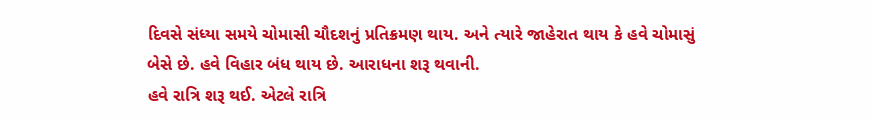દિવસે સંધ્યા સમયે ચોમાસી ચૌદશનું પ્રતિક્રમણ થાય. અને ત્યારે જાહેરાત થાય કે હવે ચોમાસું બેસે છે. હવે વિહાર બંધ થાય છે. આરાધના શરૂ થવાની.
હવે રાત્રિ શરૂ થઈ. એટલે રાત્રિ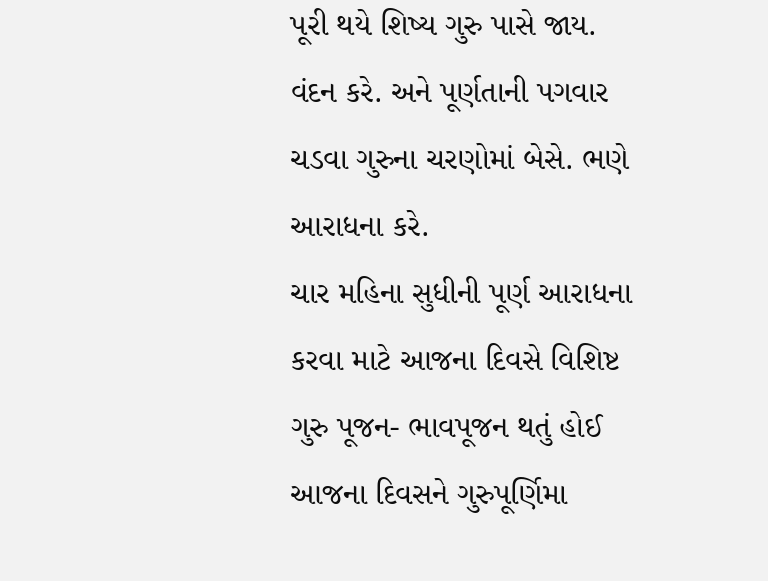પૂરી થયે શિષ્ય ગુરુ પાસે જાય. વંદન કરે. અને પૂર્ણતાની પગવાર ચડવા ગુરુના ચરણોમાં બેસે. ભણે આરાધના કરે.
ચાર મહિના સુધીની પૂર્ણ આરાધના કરવા માટે આજના દિવસે વિશિષ્ટ ગુરુ પૂજન- ભાવપૂજન થતું હોઈ આજના દિવસને ગુરુપૂર્ણિમા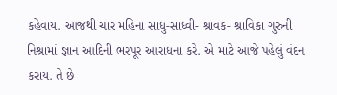કહેવાય. આજથી ચાર મહિના સાધુ-સાધ્વી- શ્રાવક- શ્રાવિકા ગુરુની નિશ્રામાં જ્ઞાન આદિની ભરપૂર આરાધના કરે. એ માટે આજે પહેલું વંદન કરાય. તે છે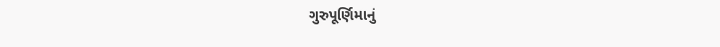ગુરુપૂર્ણિમાનું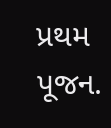પ્રથમ પૂજન.